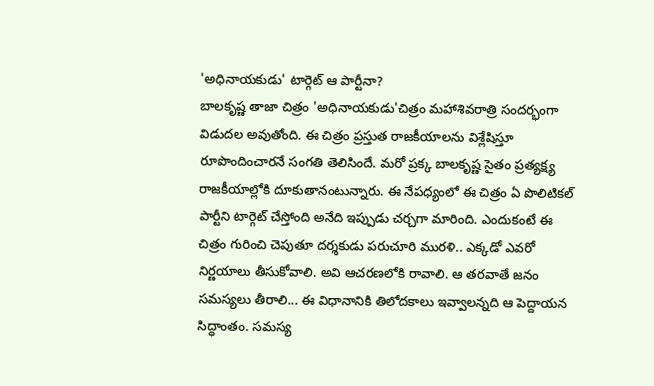'అధినాయకుడు' టార్గెట్ ఆ పార్టీనా?
బాలకృష్ణ తాజా చిత్రం 'అధినాయకుడు'చిత్రం మహాశివరాత్రి సందర్భంగా విడుదల అవుతోంది. ఈ చిత్రం ప్రస్తుత రాజకీయాలను విశ్లేషిస్తూ రూపొందించారనే సంగతి తెలిసిందే. మరో ప్రక్క బాలకృష్ణ సైతం ప్రత్యక్ష్య రాజకీయాల్లోకి దూకుతానంటున్నారు. ఈ నేపధ్యంలో ఈ చిత్రం ఏ పొలిటికల్ పార్టీని టార్గెట్ చేస్తోంది అనేది ఇప్పుడు చర్చగా మారింది. ఎందుకంటే ఈ చిత్రం గురించి చెపుతూ దర్శకుడు పరుచూరి మురళి.. ఎక్కడో ఎవరో నిర్ణయాలు తీసుకోవాలి. అవి ఆచరణలోకి రావాలి. ఆ తరవాతే జనం సమస్యలు తీరాలి... ఈ విధానానికి తిలోదకాలు ఇవ్వాలన్నది ఆ పెద్దాయన సిద్ధాంతం. సమస్య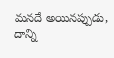మనదే అయినప్పుడు, దాన్ని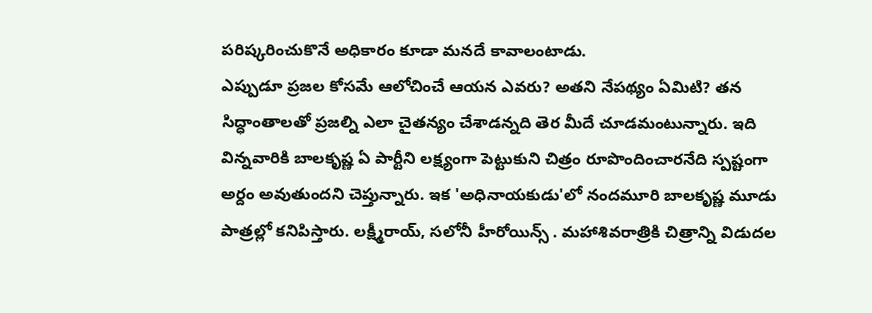పరిష్కరించుకొనే అధికారం కూడా మనదే కావాలంటాడు.
ఎప్పుడూ ప్రజల కోసమే ఆలోచించే ఆయన ఎవరు? అతని నేపథ్యం ఏమిటి? తన సిద్ధాంతాలతో ప్రజల్ని ఎలా చైతన్యం చేశాడన్నది తెర మీదే చూడమంటున్నారు. ఇది విన్నవారికి బాలకృష్ణ ఏ పార్టీని లక్ష్యంగా పెట్టుకుని చిత్రం రూపొందించారనేది స్పష్టంగా అర్దం అవుతుందని చెప్తున్నారు. ఇక 'అధినాయకుడు'లో నందమూరి బాలకృష్ణ మూడు పాత్రల్లో కనిపిస్తారు. లక్ష్మీరాయ్, సలోనీ హీరోయిన్స్ . మహాశివరాత్రికి చిత్రాన్ని విడుదల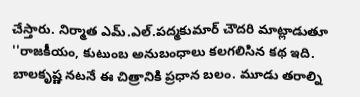చేస్తారు. నిర్మాత ఎమ్.ఎల్.పద్మకుమార్ చౌదరి మాట్లాడుతూ ''రాజకీయం, కుటుంబ అనుబంధాలు కలగలిసిన కథ ఇది. బాలకృష్ణ నటనే ఈ చిత్రానికి ప్రధాన బలం. మూడు తరాల్ని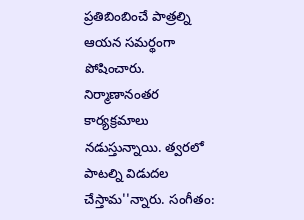ప్రతిబింబించే పాత్రల్ని ఆయన సమర్థంగా పోషించారు. నిర్మాణానంతర కార్యక్రమాలు నడుస్తున్నాయి. త్వరలో పాటల్ని విడుదల చేస్తామ''న్నారు. సంగీతం: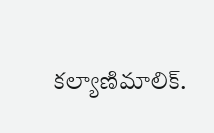కల్యాణిమాలిక్.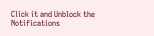Click it and Unblock the Notifications